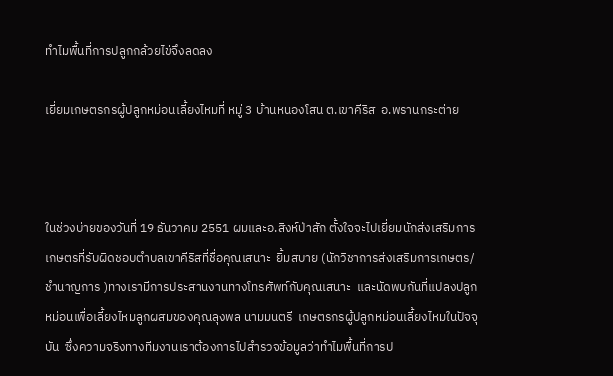ทำไมพื้นที่การปลูกกล้วยไข่จึงลดลง

เยี่ยมเกษตรกรผู้ปลูกหม่อนเลี้ยงไหมที่ หมู่ 3 บ้านหนองโสน ต.เขาคีริส  อ.พรานกระต่าย



ในช่วงบ่ายของวันที่ 19 ธันวาคม 2551 ผมและอ.สิงห์ป่าสัก ตั้งใจจะไปเยี่ยมนักส่งเสริมการเกษตรที่รับผิดชอบตำบลเขาคีริสที่ชื่อคุณเสนาะ  ยิ้มสบาย (นักวิชาการส่งเสริมการเกษตร/ชำนาญการ )ทางเรามีการประสานงานทางโทรศัพท์กับคุณเสนาะ  และนัดพบกันที่แปลงปลูกหม่อนเพื่อเลี้ยงไหมลูกผสมของคุณลุงพล นามมนตรี  เกษตรกรผู้ปลูกหม่อนเลี้ยงไหมในปัจจุบัน  ซึ่งความจริงทางทีมงานเราต้องการไปสำรวจข้อมูลว่าทำไมพื้นที่การป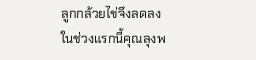ลูกกล้วยไข่จึงลดลง ในช่วงแรกนี้คุณลุงพ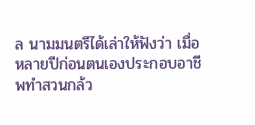ล นามมนตรีได้เล่าให้ฟังว่า เมื่อ หลายปีก่อนตนเองประกอบอาชีพทำสวนกล้ว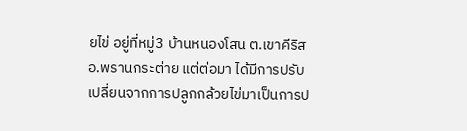ยไข่ อยู่ที่หมู่3 บ้านหนองโสน ต.เขาคีริส อ.พรานกระต่าย แต่ต่อมา ได้มีการปรับเปลี่ยนจากการปลูกกล้วยไข่มาเป็นการป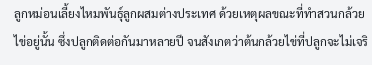ลูกหม่อนเลี้ยงไหมพันธุ์ลูกผสมต่างประเทศ ด้วยเหตุผลขณะที่ทำสวนกล้วยไข่อยู่นั้น ซึ่งปลูกติดต่อกันมาหลายปี จนสังเกตว่าต้นกล้วยไข่ที่ปลูกจะไม่เจริ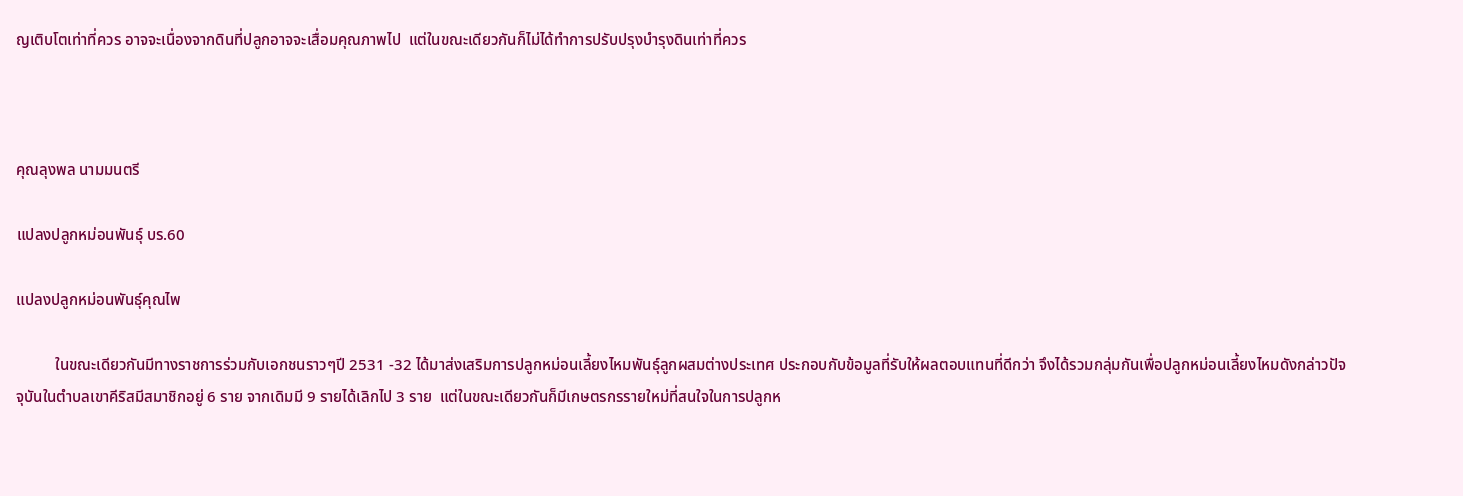ญเติบโตเท่าที่ควร อาจจะเนื่องจากดินที่ปลูกอาจจะเสื่อมคุณภาพไป  แต่ในขณะเดียวกันก็ไม่ได้ทำการปรับปรุงบำรุงดินเท่าที่ควร



คุณลุงพล นามมนตรี

แปลงปลูกหม่อนพันธุ์ บร.60

แปลงปลูกหม่อนพันธุ์คุณไพ

          ในขณะเดียวกันมีทางราชการร่วมกับเอกชนราวๆปี 2531 -32 ได้มาส่งเสริมการปลูกหม่อนเลี้ยงไหมพันธุ์ลูกผสมต่างประเทศ ประกอบกับข้อมูลที่รับให้ผลตอบแทนที่ดีกว่า จึงได้รวมกลุ่มกันเพื่อปลูกหม่อนเลี้ยงไหมดังกล่าวปัจจุบันในตำบลเขาคีริสมีสมาชิกอยู่ 6 ราย จากเดิมมี 9 รายได้เลิกไป 3 ราย  แต่ในขณะเดียวกันก็มีเกษตรกรรายใหม่ที่สนใจในการปลูกห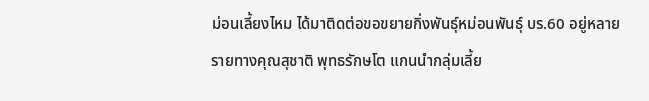ม่อนเลี้ยงไหม ได้มาติดต่อขอขยายกิ่งพันธุ์หม่อนพันธุ์ บร.60 อยู่หลายรายทางคุณสุชาติ พุทธรักษโต แกนนำกลุ่มเลี้ย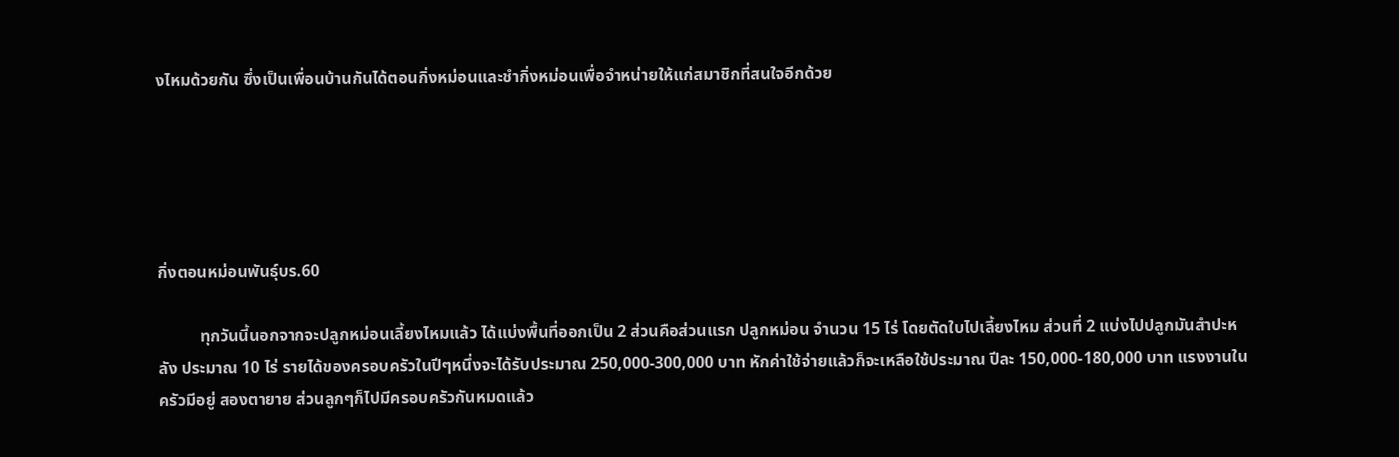งไหมด้วยกัน ซึ่งเป็นเพื่อนบ้านกันได้ตอนกิ่งหม่อนและชำกิ่งหม่อนเพื่อจำหน่ายให้แก่สมาชิกที่สนใจอีกด้วย





กิ่งตอนหม่อนพันธุ์บร.60

          ทุกวันนี้นอกจากจะปลูกหม่อนเลี้ยงไหมแล้ว ได้แบ่งพื้นที่ออกเป็น 2 ส่วนคือส่วนแรก ปลูกหม่อน จำนวน 15 ไร่ โดยตัดใบไปเลี้ยงไหม ส่วนที่ 2 แบ่งไปปลูกมันสำปะหลัง ประมาณ 10 ไร่ รายได้ของครอบครัวในปีๆหนึ่งจะได้รับประมาณ 250,000-300,000 บาท หักค่าใช้จ่ายแล้วก็จะเหลือใช้ประมาณ ปีละ 150,000-180,000 บาท แรงงานในครัวมีอยู่ สองตายาย ส่วนลูกๆก็ไปมีครอบครัวกันหมดแล้ว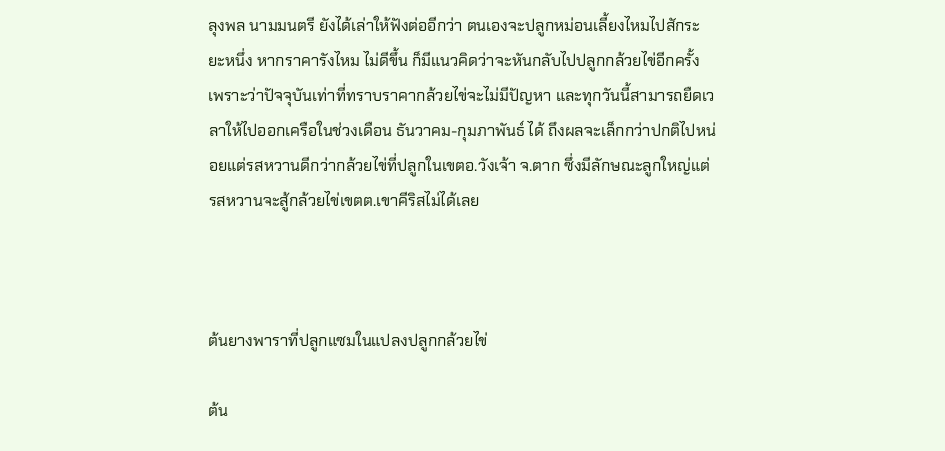ลุงพล นามมนตรี ยังได้เล่าให้ฟังต่ออีกว่า ตนเองจะปลูกหม่อนเลี้ยงไหมไปสักระยะหนึ่ง หากราคารังไหม ไม่ดีขึ้น ก็มีแนวคิดว่าจะหันกลับไปปลูกกล้วยไข่อีกครั้ง เพราะว่าปัจจุบันเท่าที่ทราบราคากล้วยไข่จะไม่มีปัญหา และทุกวันนี้สามารถยืดเวลาให้ไปออกเครือในช่วงเดือน ธันวาคม-กุมภาพันธ์ ได้ ถึงผลจะเล็กกว่าปกติไปหน่อยแต่รสหวานดีกว่ากล้วยไข่ที่ปลูกในเขตอ.วังเจ้า จ.ตาก ซึ่งมีลักษณะลูกใหญ่แต่รสหวานจะสู้กล้วยไข่เขตต.เขาคีริสไม่ได้เลย



ต้นยางพาราที่ปลูกแซมในแปลงปลูกกล้วยไข่

ต้น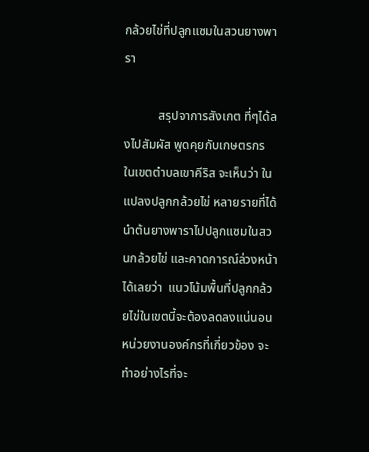กล้วยไข่ที่ปลูกแซมในสวนยางพารา

           สรุปจาการสังเกต ที่ๆได้ลงไปสัมผัส พูดคุยกับเกษตรกร ในเขตตำบลเขาคีริส จะเห็นว่า ในแปลงปลูกกล้วยไข่ หลายรายที่ได้นำต้นยางพาราไปปลูกแซมในสวนกล้วยไข่ และคาดการณ์ล่วงหน้าได้เลยว่า  แนวโน้มพื้นที่ปลูกกล้วยไข่ในเขตนี้จะต้องลดลงแน่นอน  หน่วยงานองค์กรที่เกี่ยวข้อง จะทำอย่างไรที่จะ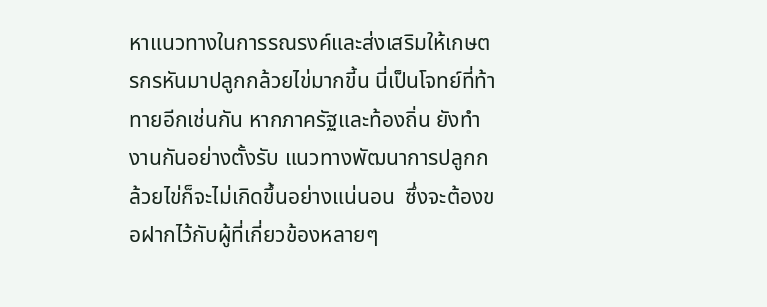หาแนวทางในการรณรงค์และส่งเสริมให้เกษตรกรหันมาปลูกกล้วยไข่มากขี้น นี่เป็นโจทย์ที่ท้าทายอีกเช่นกัน หากภาครัฐและท้องถิ่น ยังทำงานกันอย่างตั้งรับ แนวทางพัฒนาการปลูกกล้วยไข่ก็จะไม่เกิดขึ้นอย่างแน่นอน  ซึ่งจะต้องขอฝากไว้กับผู้ที่เกี่ยวข้องหลายๆ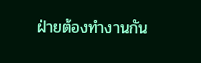ฝ่ายต้องทำงานกัน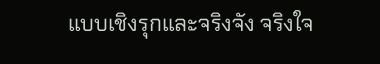แบบเชิงรุกและจริงจัง จริงใจ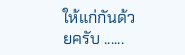ให้แก่กันด้วยครับ ......